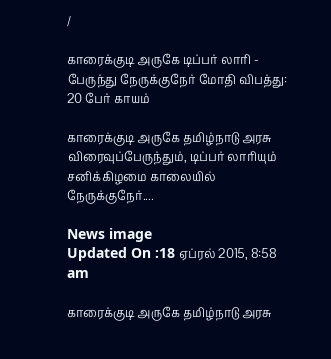/

காரைக்குடி அருகே டிப்பர் லாரி - பேருந்து நேருக்குநேர் மோதி விபத்து: 20 பேர் காயம்

காரைக்குடி அருகே தமிழ்நாடு அரசு விரைவுப்பேருந்தும், டிப்பர் லாரியும் சனிக்கிழமை காலையில் நேருக்குநேர்....

News image
Updated On :18 ஏப்ரல் 2015, 8:58 am

காரைக்குடி அருகே தமிழ்நாடு அரசு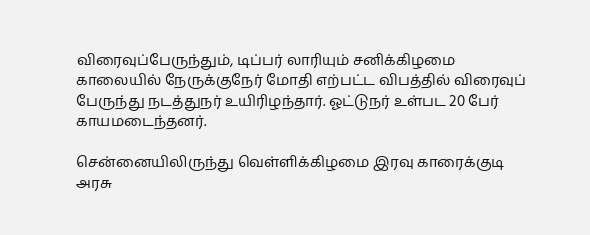விரைவுப்பேருந்தும், டிப்பர் லாரியும் சனிக்கிழமை காலையில் நேருக்குநேர் மோதி எற்பட்ட விபத்தில் விரைவுப் பேருந்து நடத்துநர் உயிரிழந்தார். ஓட்டுநர் உள்பட 20 பேர் காயமடைந்தனர்.

சென்னையிலிருந்து வெள்ளிக்கிழமை இரவு காரைக்குடி அரசு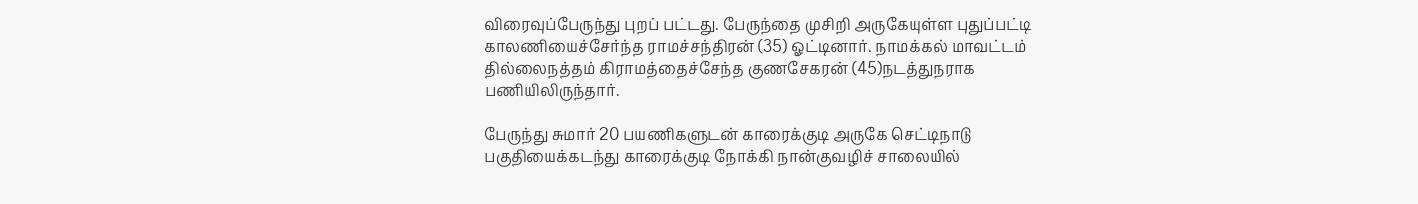விரைவுப்பேருந்து புறப் பட்டது. பேருந்தை முசிறி அருகேயுள்ள புதுப்பட்டி காலணியைச்சேர்ந்த ராமச்சந்திரன் (35) ஓட்டினார். நாமக்கல் மாவட்டம் தில்லைநத்தம் கிராமத்தைச்சேந்த குணசேகரன் (45)நடத்துநராக பணியிலிருந்தார்.

பேருந்து சுமார் 20 பயணிகளுடன் காரைக்குடி அருகே செட்டிநாடு பகுதியைக்கடந்து காரைக்குடி நோக்கி நான்குவழிச் சாலையில்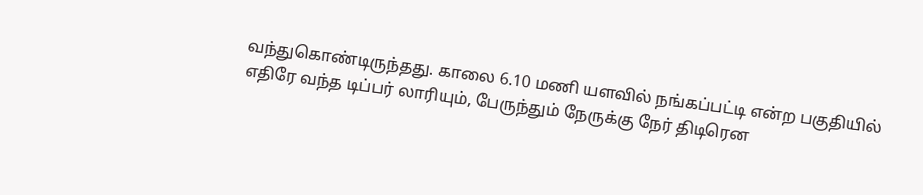வந்துகொண்டிருந்தது. காலை 6.10 மணி யளவில் நங்கப்பட்டி என்ற பகுதியில் எதிரே வந்த டிப்பர் லாரியும், பேருந்தும் நேருக்கு நேர் திடிரென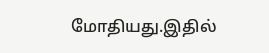மோதியது.இதில்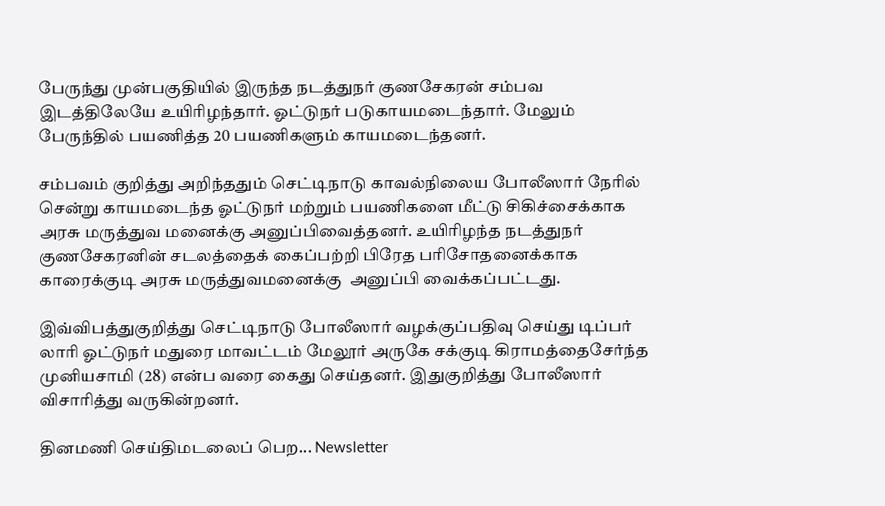பேருந்து முன்பகுதியில் இருந்த நடத்துநர் குணசேகரன் சம்பவ இடத்திலேயே உயிரிழந்தார். ஓட்டுநர் படுகாயமடைந்தார். மேலும் பேருந்தில் பயணித்த 20 பயணிகளும் காயமடைந்தனர்.

சம்பவம் குறித்து அறிந்ததும் செட்டிநாடு காவல்நிலைய போலீஸார் நேரில் சென்று காயமடைந்த ஓட்டுநர் மற்றும் பயணிகளை மீட்டு சிகிச்சைக்காக அரசு மருத்துவ மனைக்கு அனுப்பிவைத்தனர். உயிரிழந்த நடத்துநர் குணசேகரனின் சடலத்தைக் கைப்பற்றி பிரேத பரிசோதனைக்காக காரைக்குடி அரசு மருத்துவமனைக்கு  அனுப்பி வைக்கப்பட்டது.

இவ்விபத்துகுறித்து செட்டிநாடு போலீஸார் வழக்குப்பதிவு செய்து டிப்பர் லாரி ஓட்டுநர் மதுரை மாவட்டம் மேலூர் அருகே சக்குடி கிராமத்தைசேர்ந்த முனியசாமி (28) என்ப வரை கைது செய்தனர். இதுகுறித்து போலீஸார் விசாரித்து வருகின்றனர்.

தினமணி செய்திமடலைப் பெற... Newsletter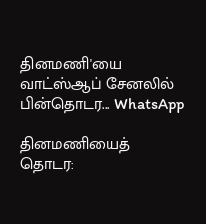தினமணி'யை வாட்ஸ்ஆப் சேனலில் பின்தொடர... WhatsApp

தினமணியைத் தொடர: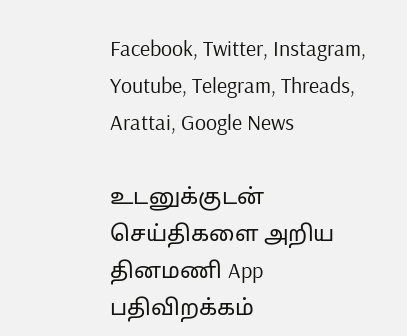Facebook, Twitter, Instagram, Youtube, Telegram, Threads, Arattai, Google News

உடனுக்குடன் செய்திகளை அறிய தினமணி App பதிவிறக்கம்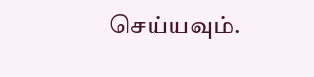செய்யவும்.